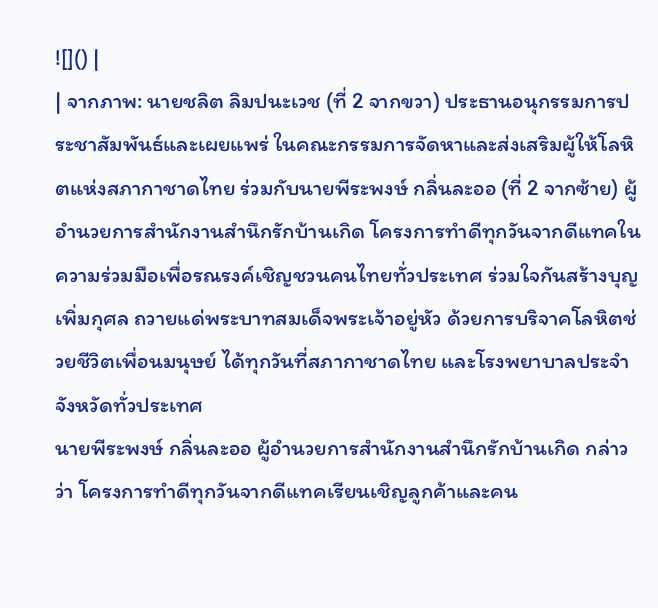![]() |
| จากภาพ: นายชลิต ลิมปนะเวช (ที่ 2 จากขวา) ประธานอนุกรรมการประชาสัมพันธ์และเผยแพร่ ในคณะกรรมการจัดหาและส่งเสริมผู้ให้โลหิตแห่งสภากาชาดไทย ร่วมกับนายพีระพงษ์ กลิ่นละออ (ที่ 2 จากซ้าย) ผู้อำนวยการสำนักงานสำนึกรักบ้านเกิด โครงการทำดีทุกวันจากดีแทคในความร่วมมือเพื่อรณรงค์เชิญชวนคนไทยทั่วประเทศ ร่วมใจกันสร้างบุญเพิ่มกุศล ถวายแด่พระบาทสมเด็จพระเจ้าอยู่หัว ด้วยการบริจาคโลหิตช่วยชีวิตเพื่อนมนุษย์ ได้ทุกวันที่สภากาชาดไทย และโรงพยาบาลประจำจังหวัดทั่วประเทศ
นายพีระพงษ์ กลิ่นละออ ผู้อำนวยการสำนักงานสำนึกรักบ้านเกิด กล่าวว่า โครงการทำดีทุกวันจากดีแทคเรียนเชิญลูกค้าและคน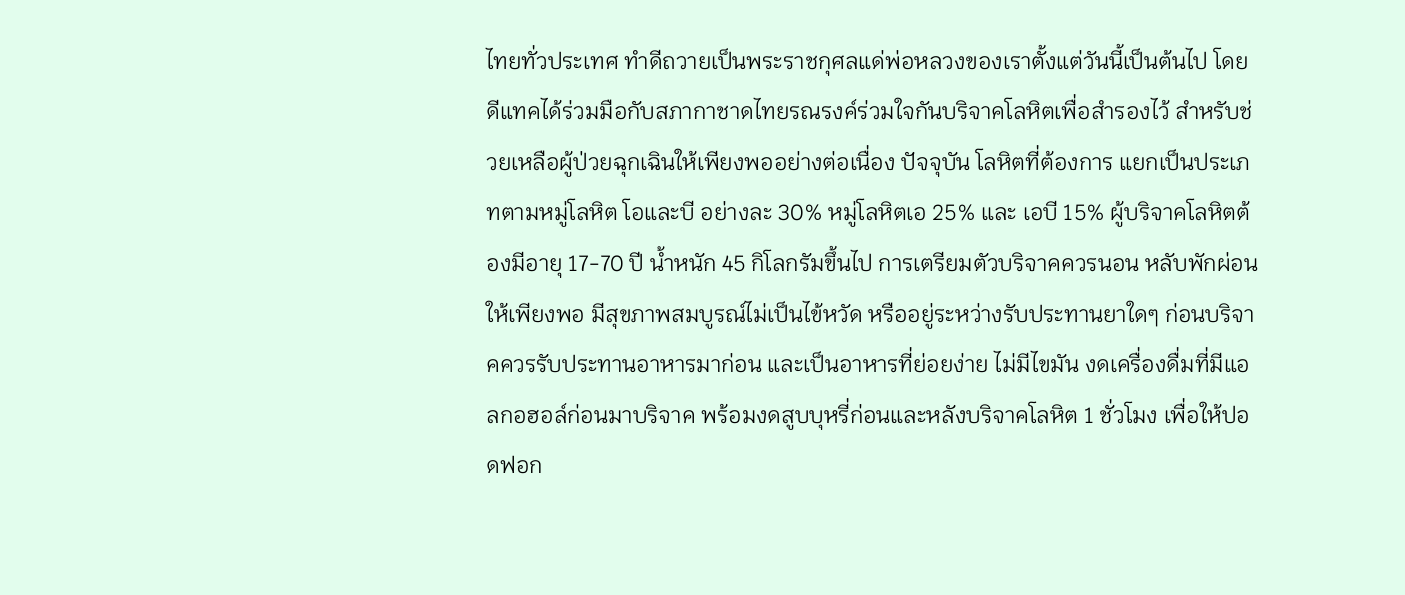ไทยทั่วประเทศ ทำดีถวายเป็นพระราชกุศลแด่พ่อหลวงของเราตั้งแต่วันนี้เป็นต้นไป โดยดีแทคได้ร่วมมือกับสภากาชาดไทยรณรงค์ร่วมใจกันบริจาคโลหิตเพื่อสำรองไว้ สำหรับช่วยเหลือผู้ป่วยฉุกเฉินให้เพียงพออย่างต่อเนื่อง ปัจจุบัน โลหิตที่ต้องการ แยกเป็นประเภทตามหมู่โลหิต โอและบี อย่างละ 30% หมู่โลหิตเอ 25% และ เอบี 15% ผู้บริจาคโลหิตต้องมีอายุ 17-70 ปี น้ำหนัก 45 กิโลกรัมขึ้นไป การเตรียมตัวบริจาคควรนอน หลับพักผ่อนให้เพียงพอ มีสุขภาพสมบูรณ์ไม่เป็นไข้หวัด หรืออยู่ระหว่างรับประทานยาใดๆ ก่อนบริจาคควรรับประทานอาหารมาก่อน และเป็นอาหารที่ย่อยง่าย ไม่มีไขมัน งดเครื่องดื่มที่มีแอลกอฮอล์ก่อนมาบริจาค พร้อมงดสูบบุหรี่ก่อนและหลังบริจาคโลหิต 1 ชั่วโมง เพื่อให้ปอดฟอก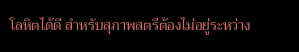โลหิตได้ดี สำหรับสุภาพสตรีต้องไม่อยู่ระหว่าง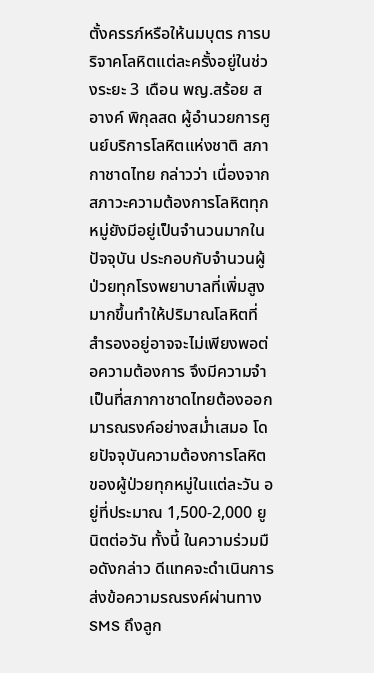ตั้งครรภ์หรือให้นมบุตร การบริจาคโลหิตแต่ละครั้งอยู่ในช่วงระยะ 3 เดือน พญ.สร้อย สอางค์ พิกุลสด ผู้อำนวยการศูนย์บริการโลหิตแห่งชาติ สภากาชาดไทย กล่าวว่า เนื่องจากสภาวะความต้องการโลหิตทุกหมู่ยังมีอยู่เป็นจำนวนมากในปัจจุบัน ประกอบกับจำนวนผู้ป่วยทุกโรงพยาบาลที่เพิ่มสูงมากขึ้นทำให้ปริมาณโลหิตที่ สำรองอยู่อาจจะไม่เพียงพอต่อความต้องการ จึงมีความจำเป็นที่สภากาชาดไทยต้องออกมารณรงค์อย่างสม่ำเสมอ โดยปัจจุบันความต้องการโลหิตของผู้ป่วยทุกหมู่ในแต่ละวัน อยู่ที่ประมาณ 1,500-2,000 ยูนิตต่อวัน ทั้งนี้ ในความร่วมมือดังกล่าว ดีแทคจะดำเนินการส่งข้อความรณรงค์ผ่านทาง SMS ถึงลูก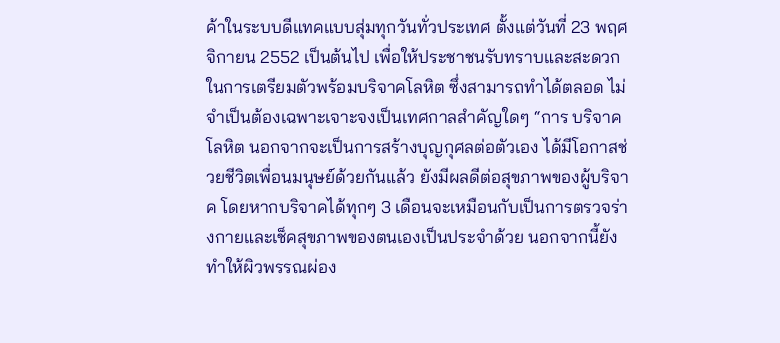ค้าในระบบดีแทคแบบสุ่มทุกวันทั่วประเทศ ตั้งแต่วันที่ 23 พฤศจิกายน 2552 เป็นต้นไป เพื่อให้ประชาชนรับทราบและสะดวกในการเตรียมตัวพร้อมบริจาคโลหิต ซึ่งสามารถทำได้ตลอด ไม่จำเป็นต้องเฉพาะเจาะจงเป็นเทศกาลสำคัญใดๆ “การ บริจาคโลหิต นอกจากจะเป็นการสร้างบุญกุศลต่อตัวเอง ได้มีโอกาสช่วยชีวิตเพื่อนมนุษย์ด้วยกันแล้ว ยังมีผลดีต่อสุขภาพของผู้บริจาค โดยหากบริจาคได้ทุกๆ 3 เดือนจะเหมือนกับเป็นการตรวจร่างกายและเช็คสุขภาพของตนเองเป็นประจำด้วย นอกจากนี้ยังทำให้ผิวพรรณผ่อง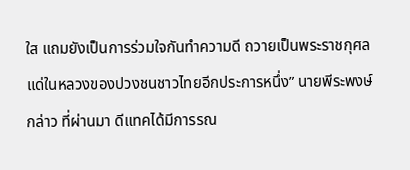ใส แถมยังเป็นการร่วมใจกันทำความดี ถวายเป็นพระราชกุศลแด่ในหลวงของปวงชนชาวไทยอีกประการหนึ่ง” นายพีระพงษ์กล่าว ที่ผ่านมา ดีแทคได้มีการรณ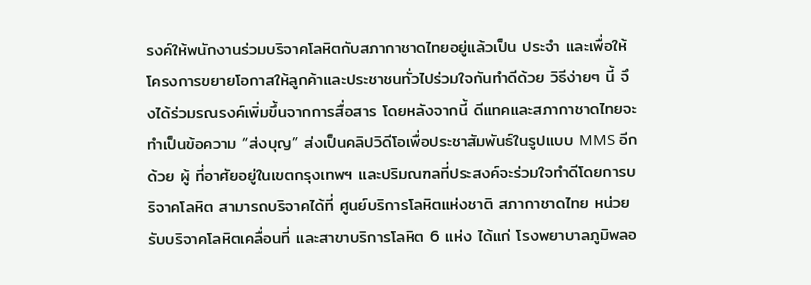รงค์ให้พนักงานร่วมบริจาคโลหิตกับสภากาชาดไทยอยู่แล้วเป็น ประจำ และเพื่อให้โครงการขยายโอกาสให้ลูกค้าและประชาชนทั่วไปร่วมใจกันทำดีด้วย วิธีง่ายๆ นี้ จึงได้ร่วมรณรงค์เพิ่มขึ้นจากการสื่อสาร โดยหลังจากนี้ ดีแทคและสภากาชาดไทยจะทำเป็นข้อความ “ส่งบุญ” ส่งเป็นคลิปวิดีโอเพื่อประชาสัมพันธ์ในรูปแบบ MMS อีกด้วย ผู้ ที่อาศัยอยู่ในเขตกรุงเทพฯ และปริมณฑลที่ประสงค์จะร่วมใจทำดีโดยการบริจาคโลหิต สามารถบริจาคได้ที่ ศูนย์บริการโลหิตแห่งชาติ สภากาชาดไทย หน่วยรับบริจาคโลหิตเคลื่อนที่ และสาขาบริการโลหิต 6 แห่ง ได้แก่ โรงพยาบาลภูมิพลอ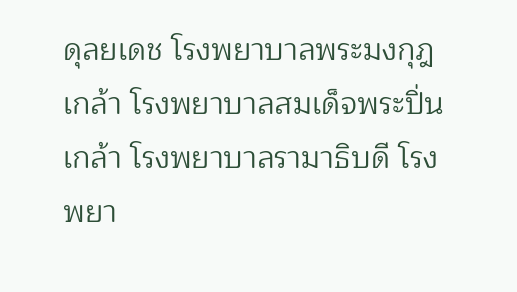ดุลยเดช โรงพยาบาลพระมงกุฎเกล้า โรงพยาบาลสมเด็จพระปิ่นเกล้า โรงพยาบาลรามาธิบดี โรงพยา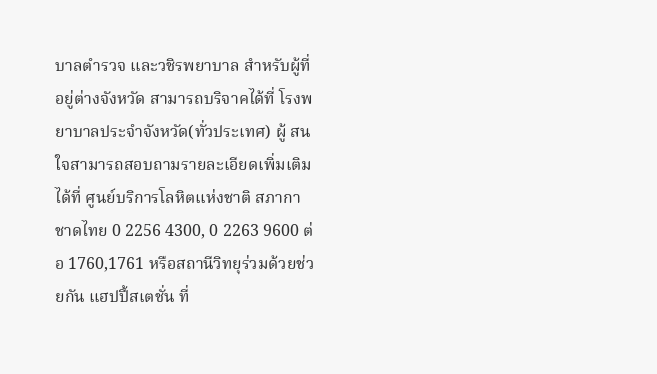บาลตำรวจ และวชิรพยาบาล สำหรับผู้ที่อยู่ต่างจังหวัด สามารถบริจาคได้ที่ โรงพยาบาลประจำจังหวัด(ทั่วประเทศ) ผู้ สนใจสามารถสอบถามรายละเอียดเพิ่มเติมได้ที่ ศูนย์บริการโลหิตแห่งชาติ สภากาชาดไทย 0 2256 4300, 0 2263 9600 ต่อ 1760,1761 หรือสถานีวิทยุร่วมด้วยช่วยกัน แฮปปี้สเตชั่น ที่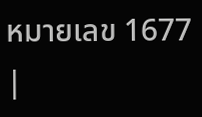หมายเลข 1677 |